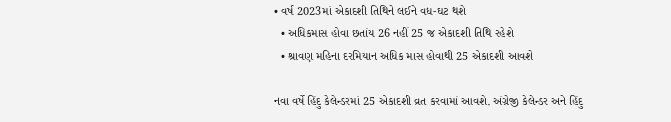• વર્ષ 2023માં એકાદશી તિથિને લઈને વધ-ઘટ થશે
  • અધિકમાસ હોવા છતાંય 26 નહીં 25 જ એકાદશી તિથિ રહેશે
  • શ્રાવણ મહિના દરમિયાન અધિક માસ હોવાથી 25 એકાદશી આવશે

નવા વર્ષે હિંદુ કેલેન્ડરમાં 25 એકાદશી વ્રત કરવામાં આવશે. અંગ્રેજી કેલેન્ડર અને હિંદુ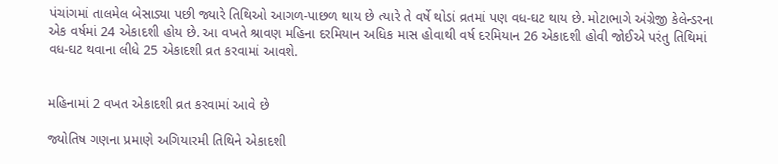પંચાંગમાં તાલમેલ બેસાડ્યા પછી જ્યારે તિથિઓ આગળ-પાછળ થાય છે ત્યારે તે વર્ષે થોડાં વ્રતમાં પણ વધ-ઘટ થાય છે. મોટાભાગે અંગ્રેજી કેલેન્ડરના એક વર્ષમાં 24 એકાદશી હોય છે. આ વખતે શ્રાવણ મહિના દરમિયાન અધિક માસ હોવાથી વર્ષ દરમિયાન 26 એકાદશી હોવી જોઈએ પરંતુ તિથિમાં વધ-ઘટ થવાના લીધે 25 એકાદશી વ્રત કરવામાં આવશે.


મહિનામાં 2 વખત એકાદશી વ્રત કરવામાં આવે છે

જ્યોતિષ ગણના પ્રમાણે અગિયારમી તિથિને એકાદશી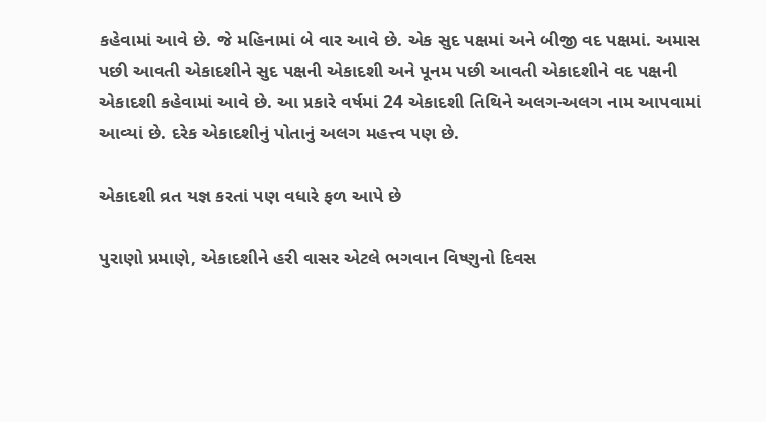કહેવામાં આવે છે. જે મહિનામાં બે વાર આવે છે. એક સુદ પક્ષમાં અને બીજી વદ પક્ષમાં. અમાસ પછી આવતી એકાદશીને સુદ પક્ષની એકાદશી અને પૂનમ પછી આવતી એકાદશીને વદ પક્ષની એકાદશી કહેવામાં આવે છે. આ પ્રકારે વર્ષમાં 24 એકાદશી તિથિને અલગ-અલગ નામ આપવામાં આવ્યાં છે. દરેક એકાદશીનું પોતાનું અલગ મહત્ત્વ પણ છે.

એકાદશી વ્રત યજ્ઞ કરતાં પણ વધારે ફળ આપે છે

પુરાણો પ્રમાણે, એકાદશીને હરી વાસર એટલે ભગવાન વિષ્ણુનો દિવસ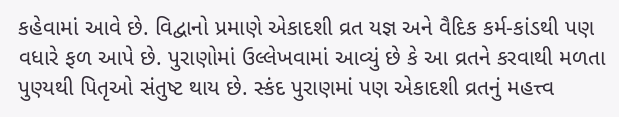કહેવામાં આવે છે. વિદ્વાનો પ્રમાણે એકાદશી વ્રત યજ્ઞ અને વૈદિક કર્મ-કાંડથી પણ વધારે ફળ આપે છે. પુરાણોમાં ઉલ્લેખવામાં આવ્યું છે કે આ વ્રતને કરવાથી મળતા પુણ્યથી પિતૃઓ સંતુષ્ટ થાય છે. સ્કંદ પુરાણમાં પણ એકાદશી વ્રતનું મહત્ત્વ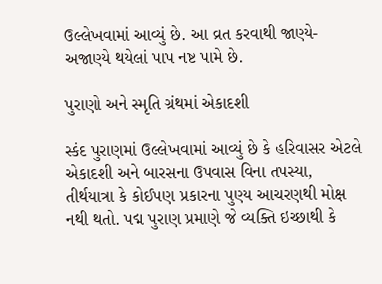ઉલ્લેખવામાં આવ્યું છે. આ વ્રત કરવાથી જાણ્યે-અજાણ્યે થયેલાં પાપ નષ્ટ પામે છે.

પુરાણો અને સ્મૃતિ ગ્રંથમાં એકાદશી

સ્કંદ પુરાણમાં ઉલ્લેખવામાં આવ્યું છે કે હરિવાસર એટલે એકાદશી અને બારસના ઉપવાસ વિના તપસ્યા, તીર્થયાત્રા કે કોઈપણ પ્રકારના પુણ્ય આચરણથી મોક્ષ નથી થતો. પદ્મ પુરાણ પ્રમાણે જે વ્યક્તિ ઇચ્છાથી કે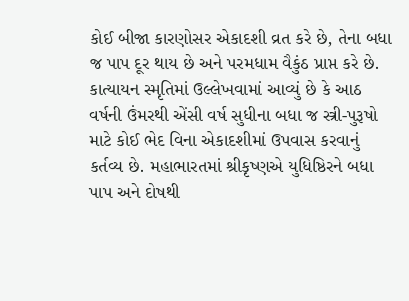કોઈ બીજા કારણોસર એકાદશી વ્રત કરે છે, તેના બધા જ પાપ દૂર થાય છે અને પરમધામ વૈકુંઠ પ્રાપ્ત કરે છે. કાત્યાયન સ્મૃતિમાં ઉલ્લેખવામાં આવ્યું છે કે આઠ વર્ષની ઉંમરથી એંસી વર્ષ સુધીના બધા જ સ્ત્રી-પુરૂષો માટે કોઈ ભેદ વિના એકાદશીમાં ઉપવાસ કરવાનું કર્તવ્ય છે. મહાભારતમાં શ્રીકૃષ્ણએ યુધિષ્ઠિરને બધા પાપ અને દોષથી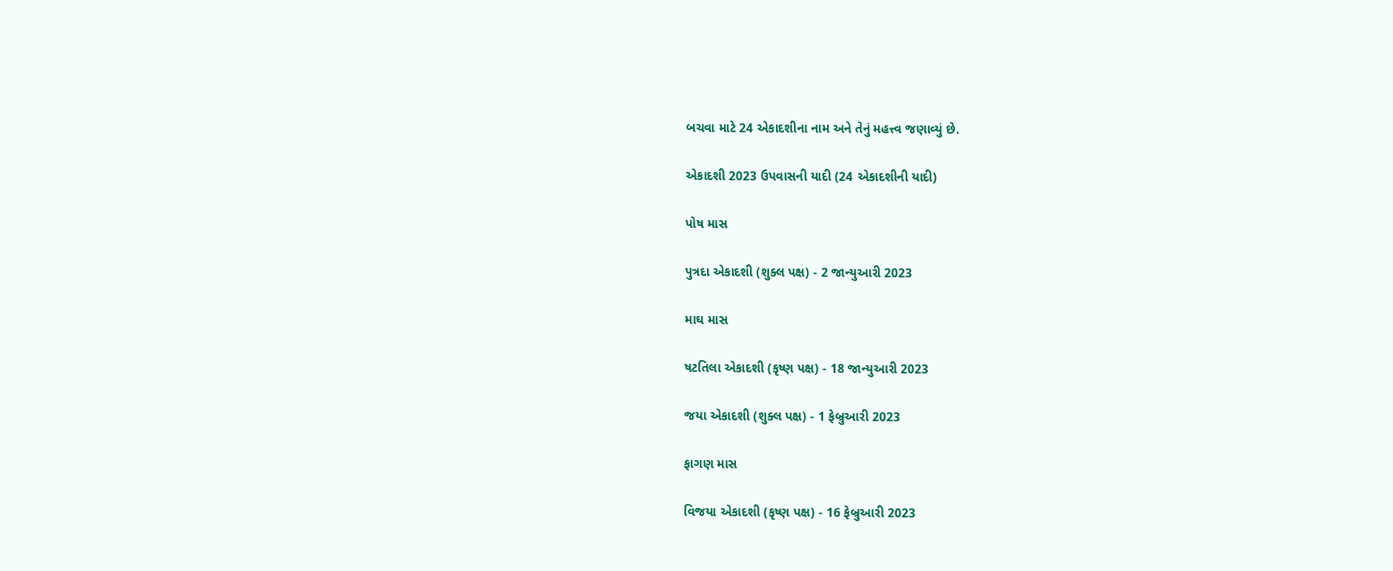બચવા માટે 24 એકાદશીના નામ અને તેનું મહત્ત્વ જણાવ્યું છે.

એકાદશી 2023 ઉપવાસની યાદી (24 એકાદશીની યાદી)

પોષ માસ

પુત્રદા એકાદશી (શુક્લ પક્ષ) - 2 જાન્યુઆરી 2023

માઘ માસ

ષટતિલા એકાદશી (કૃષ્ણ પક્ષ) - 18 જાન્યુઆરી 2023

જયા એકાદશી (શુક્લ પક્ષ) - 1 ફેબ્રુઆરી 2023

ફાગણ માસ

વિજયા એકાદશી (કૃષ્ણ પક્ષ) - 16 ફેબ્રુઆરી 2023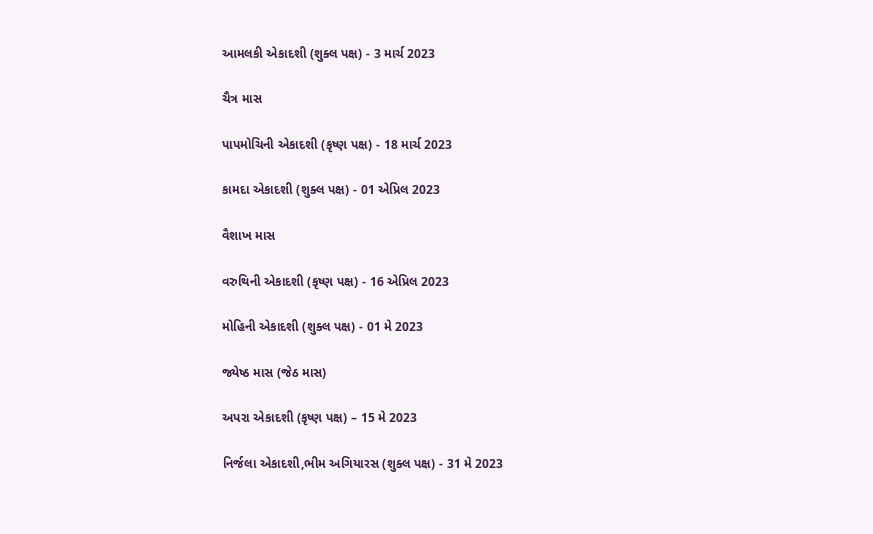આમલકી એકાદશી (શુક્લ પક્ષ) - 3 માર્ચ 2023

ચૈત્ર માસ

પાપમોચિની એકાદશી (કૃષ્ણ પક્ષ) - 18 માર્ચ 2023

કામદા એકાદશી (શુક્લ પક્ષ) - 01 એપ્રિલ 2023

વૈશાખ માસ

વરુથિની એકાદશી (કૃષ્ણ પક્ષ) - 16 એપ્રિલ 2023

મોહિની એકાદશી (શુક્લ પક્ષ) - 01 મે 2023

જ્યેષ્ઠ માસ (જેઠ માસ)

અપરા એકાદશી (કૃષ્ણ પક્ષ) – 15 મે 2023

નિર્જલા એકાદશી,ભીમ અગિયારસ (શુક્લ પક્ષ) - 31 મે 2023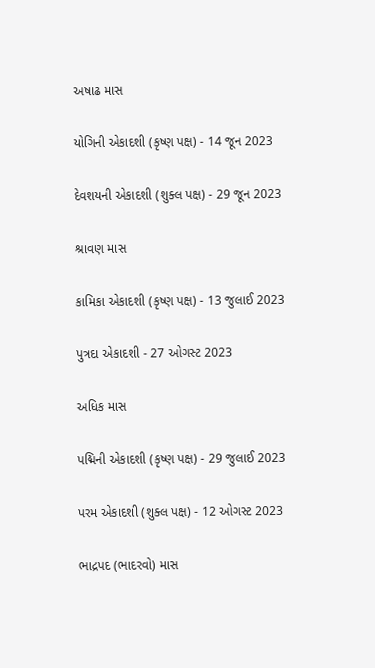અષાઢ માસ

યોગિની એકાદશી (કૃષ્ણ પક્ષ) - 14 જૂન 2023

દેવશયની એકાદશી (શુક્લ પક્ષ) - 29 જૂન 2023

શ્રાવણ માસ

કામિકા એકાદશી (કૃષ્ણ પક્ષ) - 13 જુલાઈ 2023

પુત્રદા એકાદશી - 27 ઓગસ્ટ 2023

અધિક માસ

પદ્મિની એકાદશી (કૃષ્ણ પક્ષ) - 29 જુલાઈ 2023

પરમ એકાદશી (શુક્લ પક્ષ) - 12 ઓગસ્ટ 2023

ભાદ્રપદ (ભાદરવો) માસ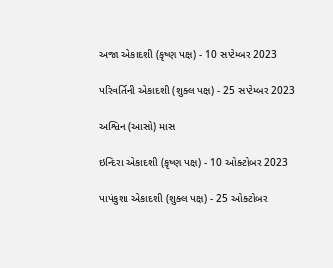અજા એકાદશી (કૃષ્ણ પક્ષ) - 10 સપ્ટેમ્બર 2023

પરિવર્તિની એકાદશી (શુક્લ પક્ષ) - 25 સપ્ટેમ્બર 2023

અશ્વિન (આસો) માસ

ઇન્દિરા એકાદશી (કૃષ્ણ પક્ષ) - 10 ઓક્ટોબર 2023

પાપંકુશા એકાદશી (શુક્લ પક્ષ) - 25 ઓક્ટોબર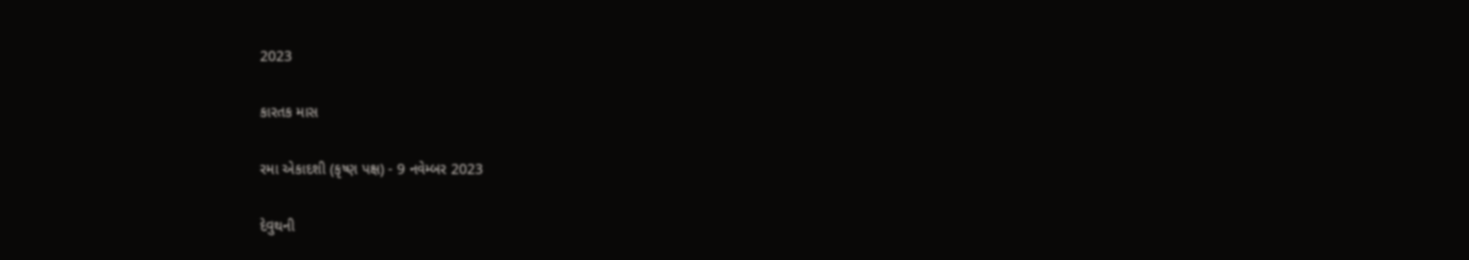2023

કારતક માસ

રમા એકાદશી (કૃષ્ણ પક્ષ) - 9 નવેમ્બર 2023

દેવુથની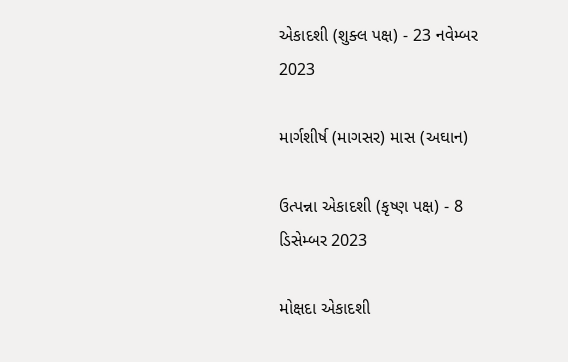એકાદશી (શુક્લ પક્ષ) - 23 નવેમ્બર 2023

માર્ગશીર્ષ (માગસર) માસ (અઘાન)

ઉત્પન્ના એકાદશી (કૃષ્ણ પક્ષ) - 8 ડિસેમ્બર 2023

મોક્ષદા એકાદશી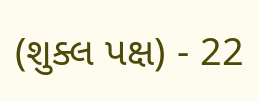(શુક્લ પક્ષ) - 22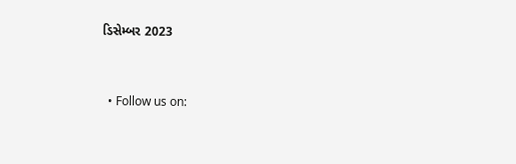ડિસેમ્બર 2023


  • Follow us on: